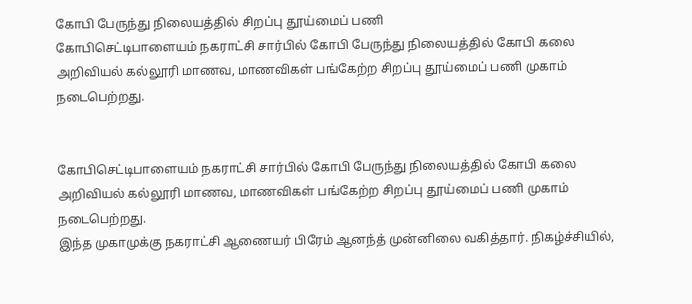கோபி பேருந்து நிலையத்தில் சிறப்பு தூய்மைப் பணி
கோபிசெட்டிபாளையம் நகராட்சி சார்பில் கோபி பேருந்து நிலையத்தில் கோபி கலை அறிவியல் கல்லூரி மாணவ, மாணவிகள் பங்கேற்ற சிறப்பு தூய்மைப் பணி முகாம் நடைபெற்றது.


கோபிசெட்டிபாளையம் நகராட்சி சார்பில் கோபி பேருந்து நிலையத்தில் கோபி கலை அறிவியல் கல்லூரி மாணவ, மாணவிகள் பங்கேற்ற சிறப்பு தூய்மைப் பணி முகாம் நடைபெற்றது.
இந்த முகாமுக்கு நகராட்சி ஆணையர் பிரேம் ஆனந்த் முன்னிலை வகித்தார். நிகழ்ச்சியில்,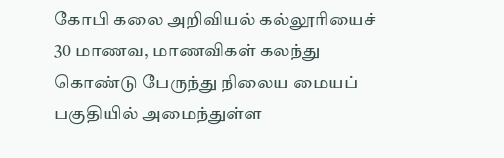கோபி கலை அறிவியல் கல்லூரியைச் 30 மாணவ, மாணவிகள் கலந்து கொண்டு பேருந்து நிலைய மையப் பகுதியில் அமைந்துள்ள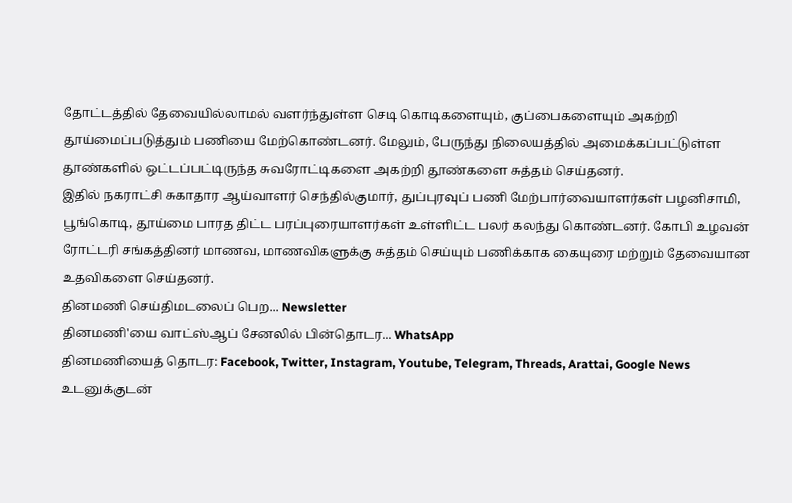தோட்டத்தில் தேவையில்லாமல் வளர்ந்துள்ள செடி கொடிகளையும், குப்பைகளையும் அகற்றி தூய்மைப்படுத்தும் பணியை மேற்கொண்டனர். மேலும், பேருந்து நிலையத்தில் அமைக்கப்பட்டுள்ள தூண்களில் ஒட்டப்பட்டிருந்த சுவரோட்டிகளை அகற்றி தூண்களை சுத்தம் செய்தனர்.
இதில் நகராட்சி சுகாதார ஆய்வாளர் செந்தில்குமார், துப்புரவுப் பணி மேற்பார்வையாளர்கள் பழனிசாமி, பூங்கொடி, தூய்மை பாரத திட்ட பரப்புரையாளர்கள் உள்ளிட்ட பலர் கலந்து கொண்டனர். கோபி உழவன் ரோட்டரி சங்கத்தினர் மாணவ, மாணவிகளுக்கு சுத்தம் செய்யும் பணிக்காக கையுரை மற்றும் தேவையான உதவிகளை செய்தனர்.
தினமணி செய்திமடலைப் பெற... Newsletter
தினமணி'யை வாட்ஸ்ஆப் சேனலில் பின்தொடர... WhatsApp
தினமணியைத் தொடர: Facebook, Twitter, Instagram, Youtube, Telegram, Threads, Arattai, Google News
உடனுக்குடன்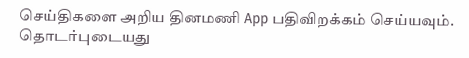செய்திகளை அறிய தினமணி App பதிவிறக்கம் செய்யவும்.
தொடர்புடையது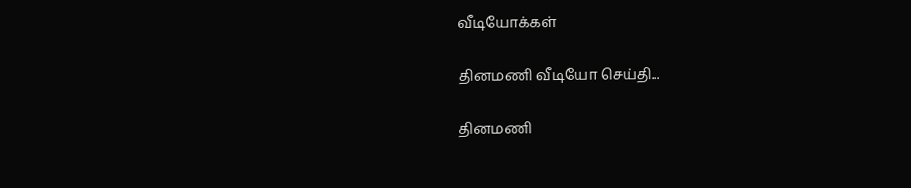வீடியோக்கள்

தினமணி வீடியோ செய்தி...

தினமணி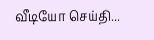வீடியோ செய்தி...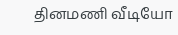தினமணி வீடியோ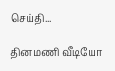செய்தி...

தினமணி வீடியோ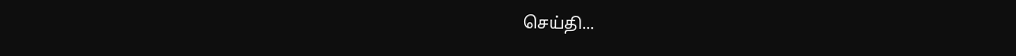செய்தி...